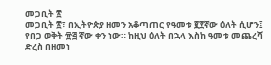መጋቢት ፳
መጋቢት ፳፣ በኢትዮጵያ ዘመን አቆጣጠር የዓመቱ ፪፻ኛው ዕለት ሲሆን፤ የበጋ ወቅት ፹፭ ኛው ቀን ነው። ከዚህ ዕለት በኋላ እስከ ዓመቱ መጨረሻ ድረስ በዘመነ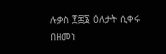ሉቃስ ፻፷፮ ዕለታት ሲቀሩ በዘመነ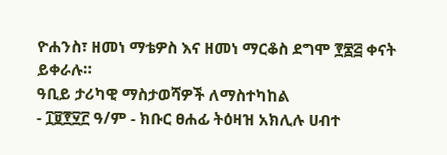ዮሐንስ፣ ዘመነ ማቴዎስ እና ዘመነ ማርቆስ ደግሞ ፻፷፭ ቀናት ይቀራሉ።
ዓቢይ ታሪካዊ ማስታወሻዎች ለማስተካከል
- ፲፱፻፶፫ ዓ/ም - ክቡር ፀሐፊ ትዕዛዝ አክሊሉ ሀብተ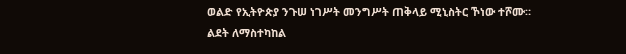ወልድ የኢትዮጵያ ንጉሠ ነገሥት መንግሥት ጠቅላይ ሚኒስትር ኾነው ተሾሙ።
ልደት ለማስተካከል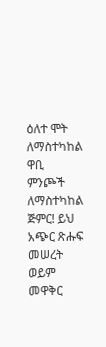ዕለተ ሞት ለማስተካከል
ዋቢ ምንጮች ለማስተካከል
ጅምር! ይህ አጭር ጽሑፍ መሠረት ወይም መዋቅር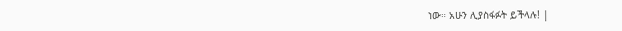ነው። አሁን ሊያስፋፉት ይችላሉ! |